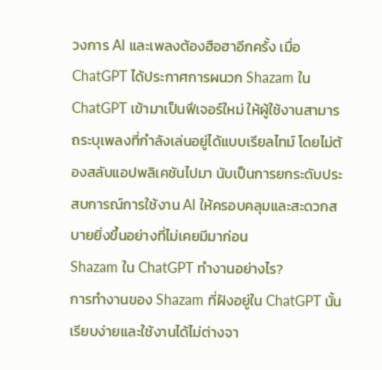วงการ AI และเพลงต้องฮือฮาอีกครั้ง เมื่อ ChatGPT ได้ประกาศการผนวก Shazam ใน ChatGPT เข้ามาเป็นฟีเจอร์ใหม่ ให้ผู้ใช้งานสามารถระบุเพลงที่กำลังเล่นอยู่ได้แบบเรียลไทม์ โดยไม่ต้องสลับแอปพลิเคชันไปมา นับเป็นการยกระดับประสบการณ์การใช้งาน AI ให้ครอบคลุมและสะดวกสบายยิ่งขึ้นอย่างที่ไม่เคยมีมาก่อน
Shazam ใน ChatGPT ทำงานอย่างไร?
การทำงานของ Shazam ที่ฝังอยู่ใน ChatGPT นั้นเรียบง่ายและใช้งานได้ไม่ต่างจา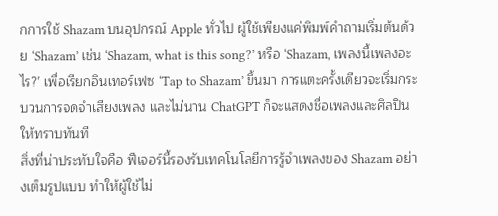กการใช้ Shazam บนอุปกรณ์ Apple ทั่วไป ผู้ใช้เพียงแค่พิมพ์คำถามเริ่มต้นด้วย ‘Shazam’ เช่น ‘Shazam, what is this song?’ หรือ ‘Shazam, เพลงนี้เพลงอะไร?’ เพื่อเรียกอินเทอร์เฟซ ‘Tap to Shazam’ ขึ้นมา การแตะครั้งเดียวจะเริ่มกระบวนการจดจำเสียงเพลง และไม่นาน ChatGPT ก็จะแสดงชื่อเพลงและศิลปินให้ทราบทันที
สิ่งที่น่าประทับใจคือ ฟีเจอร์นี้รองรับเทคโนโลยีการรู้จำเพลงของ Shazam อย่างเต็มรูปแบบ ทำให้ผู้ใช้ไม่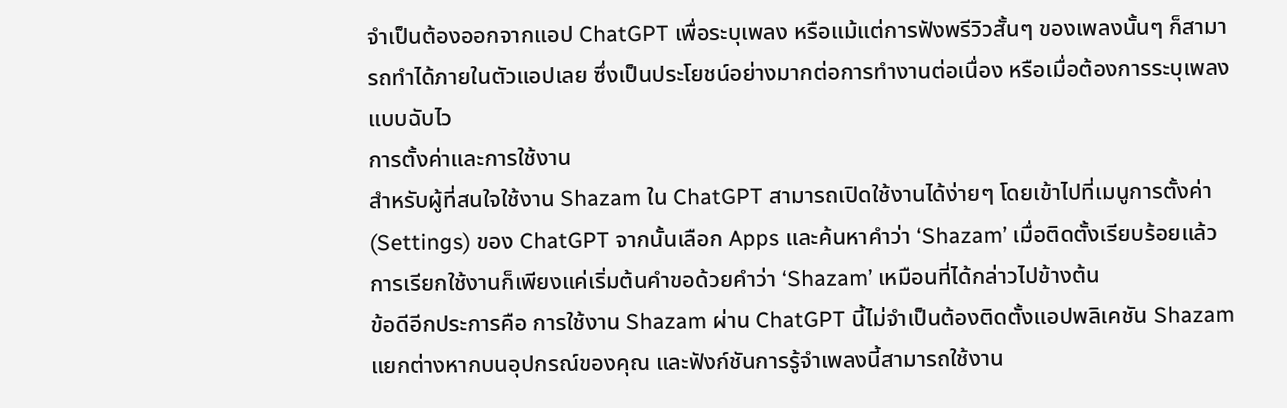จำเป็นต้องออกจากแอป ChatGPT เพื่อระบุเพลง หรือแม้แต่การฟังพรีวิวสั้นๆ ของเพลงนั้นๆ ก็สามารถทำได้ภายในตัวแอปเลย ซึ่งเป็นประโยชน์อย่างมากต่อการทำงานต่อเนื่อง หรือเมื่อต้องการระบุเพลงแบบฉับไว
การตั้งค่าและการใช้งาน
สำหรับผู้ที่สนใจใช้งาน Shazam ใน ChatGPT สามารถเปิดใช้งานได้ง่ายๆ โดยเข้าไปที่เมนูการตั้งค่า (Settings) ของ ChatGPT จากนั้นเลือก Apps และค้นหาคำว่า ‘Shazam’ เมื่อติดตั้งเรียบร้อยแล้ว การเรียกใช้งานก็เพียงแค่เริ่มต้นคำขอด้วยคำว่า ‘Shazam’ เหมือนที่ได้กล่าวไปข้างต้น
ข้อดีอีกประการคือ การใช้งาน Shazam ผ่าน ChatGPT นี้ไม่จำเป็นต้องติดตั้งแอปพลิเคชัน Shazam แยกต่างหากบนอุปกรณ์ของคุณ และฟังก์ชันการรู้จำเพลงนี้สามารถใช้งาน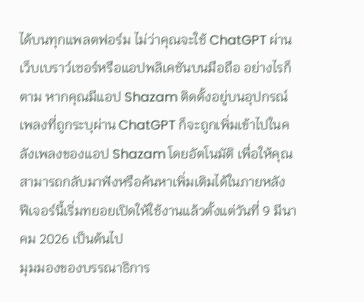ได้บนทุกแพลตฟอร์ม ไม่ว่าคุณจะใช้ ChatGPT ผ่านเว็บเบราว์เซอร์หรือแอปพลิเคชันบนมือถือ อย่างไรก็ตาม หากคุณมีแอป Shazam ติดตั้งอยู่บนอุปกรณ์ เพลงที่ถูกระบุผ่าน ChatGPT ก็จะถูกเพิ่มเข้าไปในคลังเพลงของแอป Shazam โดยอัตโนมัติ เพื่อให้คุณสามารถกลับมาฟังหรือค้นหาเพิ่มเติมได้ในภายหลัง
ฟีเจอร์นี้เริ่มทยอยเปิดให้ใช้งานแล้วตั้งแต่วันที่ 9 มีนาคม 2026 เป็นต้นไป
มุมมองของบรรณาธิการ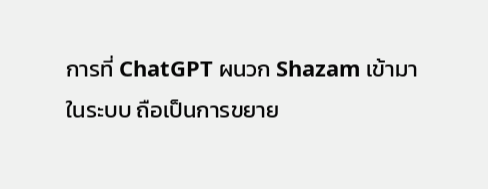การที่ ChatGPT ผนวก Shazam เข้ามาในระบบ ถือเป็นการขยาย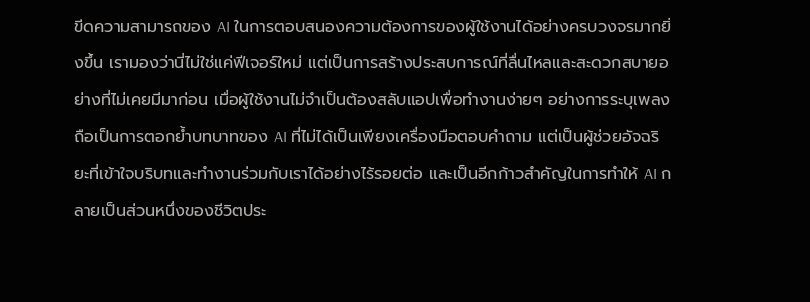ขีดความสามารถของ AI ในการตอบสนองความต้องการของผู้ใช้งานได้อย่างครบวงจรมากยิ่งขึ้น เรามองว่านี่ไม่ใช่แค่ฟีเจอร์ใหม่ แต่เป็นการสร้างประสบการณ์ที่ลื่นไหลและสะดวกสบายอย่างที่ไม่เคยมีมาก่อน เมื่อผู้ใช้งานไม่จำเป็นต้องสลับแอปเพื่อทำงานง่ายๆ อย่างการระบุเพลง ถือเป็นการตอกย้ำบทบาทของ AI ที่ไม่ได้เป็นเพียงเครื่องมือตอบคำถาม แต่เป็นผู้ช่วยอัจฉริยะที่เข้าใจบริบทและทำงานร่วมกับเราได้อย่างไร้รอยต่อ และเป็นอีกก้าวสำคัญในการทำให้ AI กลายเป็นส่วนหนึ่งของชีวิตประ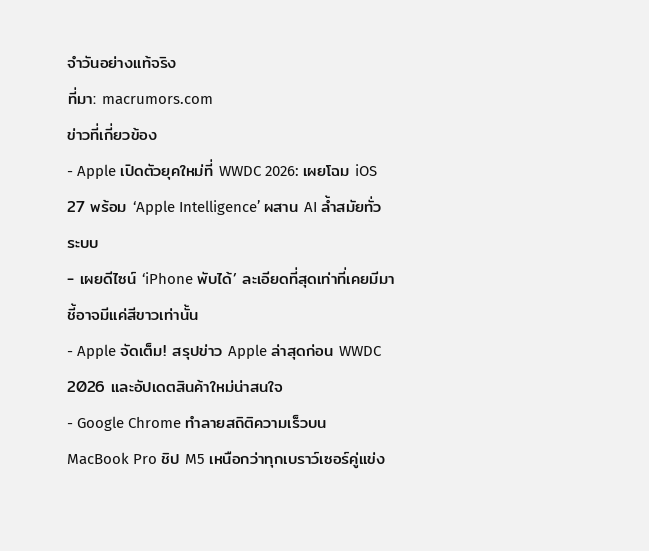จำวันอย่างแท้จริง
ที่มา: macrumors.com
ข่าวที่เกี่ยวข้อง
- Apple เปิดตัวยุคใหม่ที่ WWDC 2026: เผยโฉม iOS 27 พร้อม ‘Apple Intelligence’ ผสาน AI ล้ำสมัยทั่วระบบ
- เผยดีไซน์ ‘iPhone พับได้’ ละเอียดที่สุดเท่าที่เคยมีมา ชี้อาจมีแค่สีขาวเท่านั้น
- Apple จัดเต็ม! สรุปข่าว Apple ล่าสุดก่อน WWDC 2026 และอัปเดตสินค้าใหม่น่าสนใจ
- Google Chrome ทำลายสถิติความเร็วบน MacBook Pro ชิป M5 เหนือกว่าทุกเบราว์เซอร์คู่แข่ง